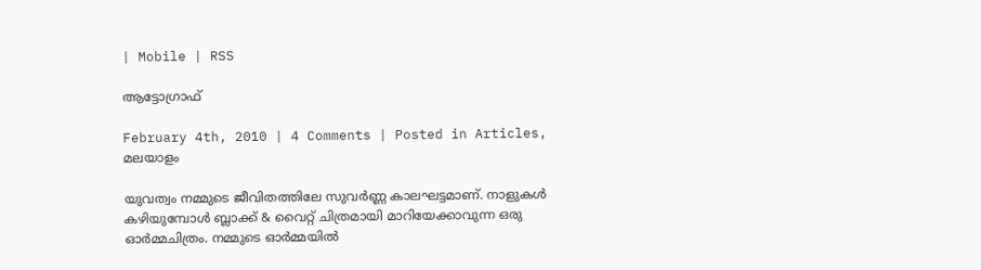| Mobile | RSS

ആട്ടോഗ്രാഫ്‌

February 4th, 2010 | 4 Comments | Posted in Articles, മലയാളം

യുവത്വം നമ്മുടെ ജീവിതത്തിലേ സുവര്‍ണ്ണ കാലഘട്ടമാണ്‌. നാളുകള്‍ കഴിയുമ്പോള്‍ ബ്ലാക്ക്‌ & വൈറ്റ്‌ ചിത്രമായി മാറിയേക്കാവുന്ന ഒരു ഓര്‍മ്മചിത്രം. നമ്മുടെ ഓര്‍മ്മയില്‍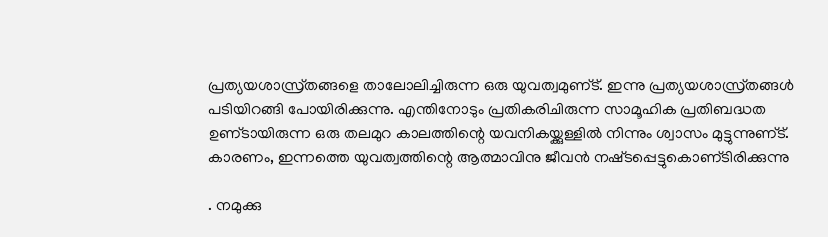പ്രത്യയശാസ്ര്‌തങ്ങളെ താലോലിച്ചിരുന്ന ഒരു യുവത്വമുണ്‌ട്‌. ഇന്നു പ്രത്യയശാസ്ര്‌തങ്ങള്‍ പടിയിറങ്ങി പോയിരിക്കുന്നു. എന്തിനോടും പ്രതികരിചിരുന്ന സാമൂഹിക പ്രതിബദ്ധത ഉണ്‌ടായിരുന്ന ഒരു തലമുറ കാലത്തിന്റെ യവനികയ്ക്കുള്ളില്‍ നിന്നും ശ്വാസം മുട്ടുന്നുണ്‌ട്‌. കാരണം, ഇന്നത്തെ യുവത്വത്തിന്റെ ആത്മാവിനു ജീവന്‍ നഷ്‌ടപ്പെട്ടുകൊണ്‌ടിരിക്കുന്നു

. നമുക്കു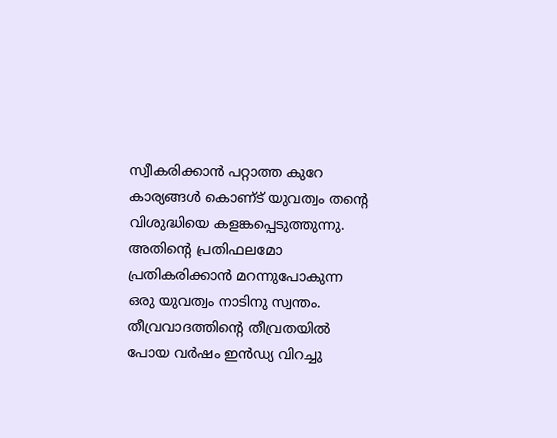സ്വീകരിക്കാന്‍ പറ്റാത്ത കുറേ കാര്യങ്ങള്‍ കൊണ്‌ട്‌ യുവത്വം തന്റെ വിശുദ്ധിയെ കളങ്കപ്പെടുത്തുന്നു. അതിന്റെ പ്രതിഫലമോ  പ്രതികരിക്കാന്‍ മറന്നുപോകുന്ന ഒരു യുവത്വം നാടിനു സ്വന്തം.
തീവ്രവാദത്തിന്റെ തീവ്രതയില്‍
പോയ വര്‍ഷം ഇന്‍ഡ്യ വിറച്ചു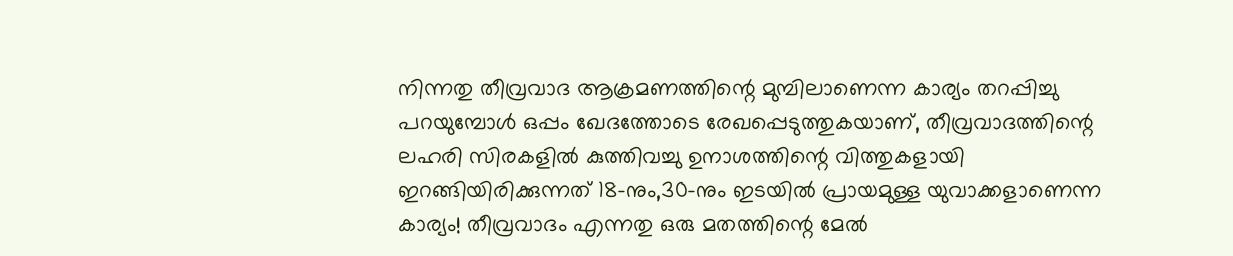നിന്നതു തീവ്രവാദ ആക്രമണത്തിന്റെ മുമ്പിലാണെന്ന കാര്യം തറപ്പിച്ചു പറയുമ്പോള്‍ ഒപ്പം ഖേദത്തോടെ രേഖപ്പെടുത്തുകയാണ്‌, തീവ്രവാദത്തിന്റെ ലഹരി സിരകളില്‍ കുത്തിവച്ചു ഉനാശത്തിന്റെ വിത്തുകളായി ഇറങ്ങിയിരിക്കുന്നത്‌ 18–നും,30–നും ഇടയില്‍ പ്രായമുള്ള യുവാക്കളാണെന്ന കാര്യം! തീവ്രവാദം എന്നതു ഒരു മതത്തിന്റെ മേല്‍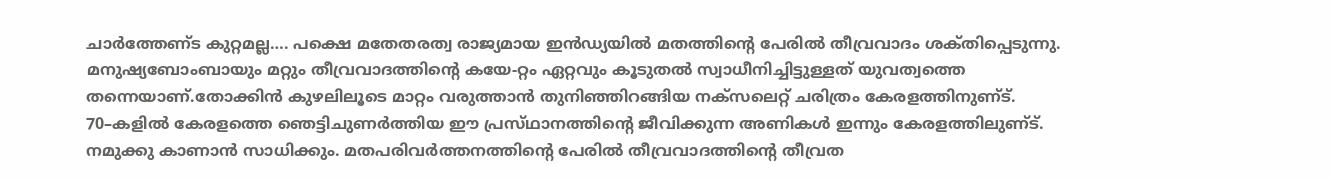ചാര്‍ത്തേണ്‌ട കുറ്റമല്ല…. പക്ഷെ മതേതരത്വ രാജ്യമായ ഇന്‍ഡ്യയില്‍ മതത്തിന്റെ പേരില്‍ തീവ്രവാദം ശക്‌തിപ്പെടുന്നു.
മനുഷ്യബോംബായും മറ്റും തീവ്രവാദത്തിന്റെ കയേ-റ്റം ഏറ്റവും കൂടുതല്‍ സ്വാധീനിച്ചിട്ടുള്ളത്‌ യുവത്വത്തെ തന്നെയാണ്‌.തോക്കിന്‍ കുഴലിലൂടെ മാറ്റം വരുത്താന്‍ തുനിഞ്ഞിറങ്ങിയ നക്‌സലെറ്റ്‌ ചരിത്രം കേരളത്തിനുണ്‌ട്‌. 70–കളില്‍ കേരളത്തെ ഞെട്ടിചുണര്‍ത്തിയ ഈ പ്രസ്‌ഥാനത്തിന്റെ ജീവിക്കുന്ന അണികള്‍ ഇന്നും കേരളത്തിലുണ്‌ട്‌. നമുക്കു കാണാന്‍ സാധിക്കും. മതപരിവര്‍ത്തനത്തിന്റെ പേരില്‍ തീവ്രവാദത്തിന്റെ തീവ്രത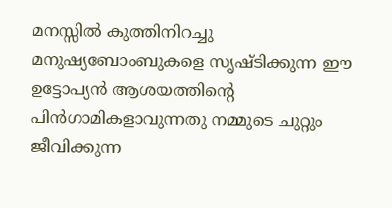മനസ്സില്‍ കുത്തിനിറച്ചു മനുഷ്യബോംബുകളെ സൃഷ്‌ടിക്കുന്ന ഈ ഉട്ടോപ്യന്‍ ആശയത്തിന്റെ പിന്‍ഗാമികളാവുന്നതു നമ്മുടെ ചുറ്റും ജീവിക്കുന്ന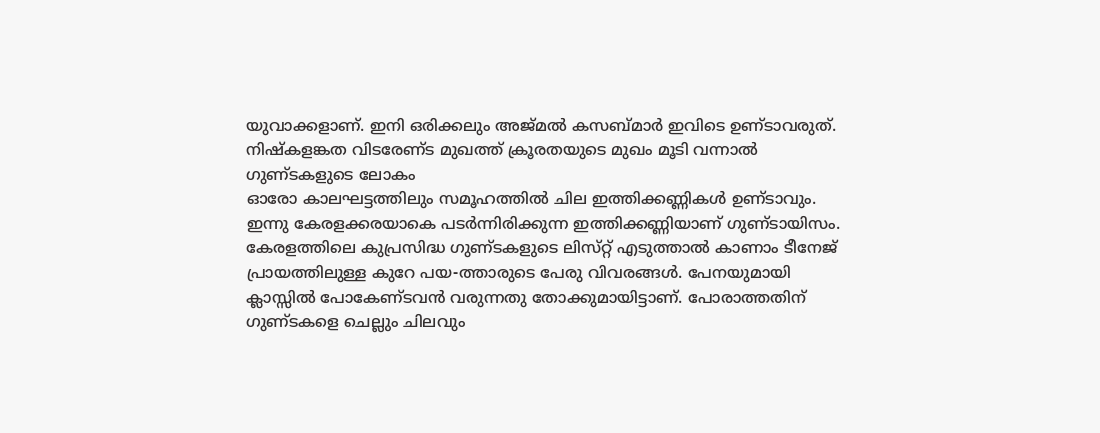യുവാക്കളാണ്‌. ഇനി ഒരിക്കലും അജ്‌മല്‍ കസബ്‌മാര്‍ ഇവിടെ ഉണ്‌ടാവരുത്‌. നിഷ്‌കളങ്കത വിടരേണ്‌ട മുഖത്ത്‌ ക്രൂരതയുടെ മുഖം മൂടി വന്നാല്‍
ഗുണ്‌ടകളുടെ ലോകം
ഓരോ കാലഘട്ടത്തിലും സമൂഹത്തില്‍ ചില ഇത്തിക്കണ്ണികള്‍ ഉണ്‌ടാവും. ഇന്നു കേരളക്കരയാകെ പടര്‍ന്നിരിക്കുന്ന ഇത്തിക്കണ്ണിയാണ്‌ ഗുണ്‌ടായിസം. കേരളത്തിലെ കുപ്രസിദ്ധ ഗുണ്‌ടകളുടെ ലിസ്‌റ്റ്‌ എടുത്താല്‍ കാണാം ടീനേജ്‌ പ്രായത്തിലുള്ള കുറേ പയ-ത്താരുടെ പേരു വിവരങ്ങള്‍. പേനയുമായി ക്ലാസ്സില്‍ പോകേണ്‌ടവന്‍ വരുന്നതു തോക്കുമായിട്ടാണ്‌. പോരാത്തതിന്‌ ഗുണ്‌ടകളെ ചെല്ലും ചിലവും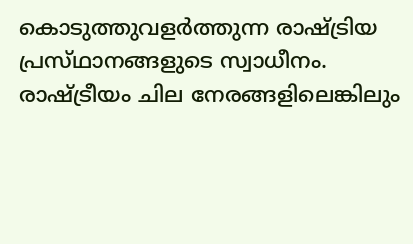കൊടുത്തുവളര്‍ത്തുന്ന രാഷ്‌ട്രിയ പ്രസ്‌ഥാനങ്ങളുടെ സ്വാധീനം.
രാഷ്‌ട്രീയം ചില നേരങ്ങളിലെങ്കിലും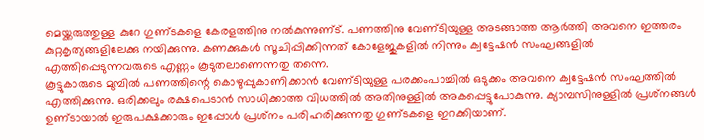മെയ്ക്കരുത്തുള്ള കുറേ ഗുണ്‌ടകളെ കേരളത്തിനു നല്‍കുന്നുണ്‌ട്‌. പണത്തിനു വേണ്‌ടിയുള്ള അടങ്ങാത്ത ആര്‍ത്തി അവനെ ഇത്തരം കുറ്റകൃത്യങ്ങളിലേക്കു നയിക്കുന്നു. കണക്കുകള്‍ സൂചിപ്പിക്കിന്നത്‌ കോളേജുകളില്‍ നിന്നും ക്വട്ടേഷന്‍ സംഘങ്ങളില്‍ എത്തിപ്പെടുന്നവരുടെ എണ്ണം കൂടുതലാണെന്നതു തന്നെ.
കൂട്ടുകാരുടെ മുമ്പില്‍ പണത്തിന്റെ കൊഴുപ്പുകാണിക്കാന്‍ വേണ്‌ടിയുള്ള പരക്കംപാച്ചില്‍ ഒടുക്കം അവനെ ക്വട്ടേഷന്‍ സംഘത്തില്‍ എത്തിക്കുന്നു. ഒരിക്കലും രക്ഷപെടാന്‍ സാധിക്കാത്ത വിധത്തില്‍ അതിനുള്ളില്‍ അകപ്പെട്ടുപോകുന്നു. ക്യാമ്പസിനുള്ളില്‍ പ്രശ്‌നങ്ങള്‍ ഉണ്‌ടായാല്‍ ഇരുപക്ഷക്കാരും ഇപ്പോള്‍ പ്രശ്‌നം പരിഹരിക്കുന്നതു ഗുണ്‌ടകളെ ഇറക്കിയാണ്‌.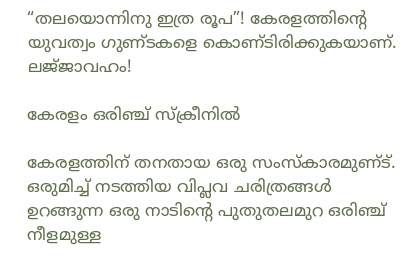“തലയൊന്നിനു ഇത്ര രൂപ”! കേരളത്തിന്റെ യുവത്വം ഗുണ്‌ടകളെ കൊണ്‌ടിരിക്കുകയാണ്‌. ലജ്‌ജാവഹം!

കേരളം ഒരിഞ്ച്‌ സ്‌ക്രീനില്‍

കേരളത്തിന്‌ തനതായ ഒരു സംസ്‌കാരമുണ്‌ട്‌. ഒരുമിച്ച് നടത്തിയ വിപ്ലവ ചരിത്രങ്ങള്‍ ഉറങ്ങുന്ന ഒരു നാടിന്റെ പുതുതലമുറ ഒരിഞ്ച്‌ നീളമുള്ള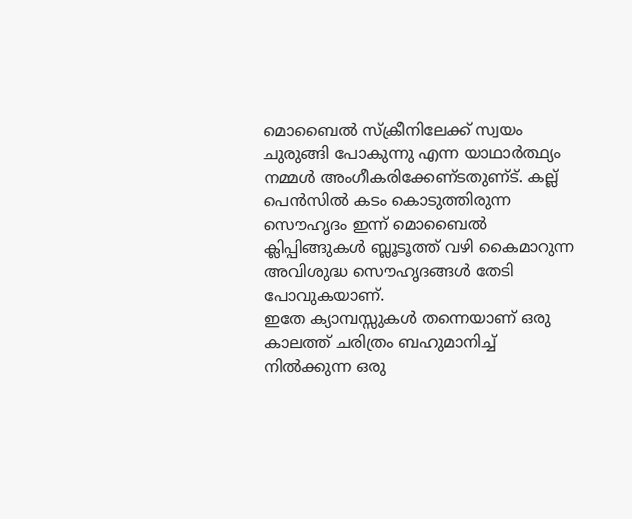മൊബൈല്‍ സ്‌ക്രീനിലേക്ക്‌ സ്വയം ചുരുങ്ങി പോകുന്നു എന്ന യാഥാര്‍ത്ഥ്യം നമ്മള്‍ അംഗീകരിക്കേണ്‌ടതുണ്‌ട്‌. കല്ല്‌ പെന്‍സില്‍ കടം കൊടുത്തിരുന്ന സൌഹൃദം ഇന്ന്‌ മൊബൈല്‍ ക്ലിപ്പിങ്ങുകള്‍ ബ്ലൂടൂത്ത്‌ വഴി കൈമാറുന്ന അവിശുദ്ധ സൌഹൃദങ്ങള്‍ തേടി പോവുകയാണ്‌.
ഇതേ ക്യാമ്പസ്സുകള്‍ തന്നെയാണ്‌ ഒരു കാലത്ത്‌ ചരിത്രം ബഹുമാനിച്ച്‌ നില്‍ക്കുന്ന ഒരു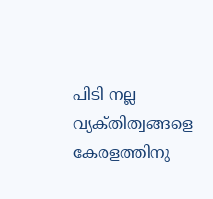പിടി നല്ല വ്യക്‌തിത്വങ്ങളെ കേരളത്തിനു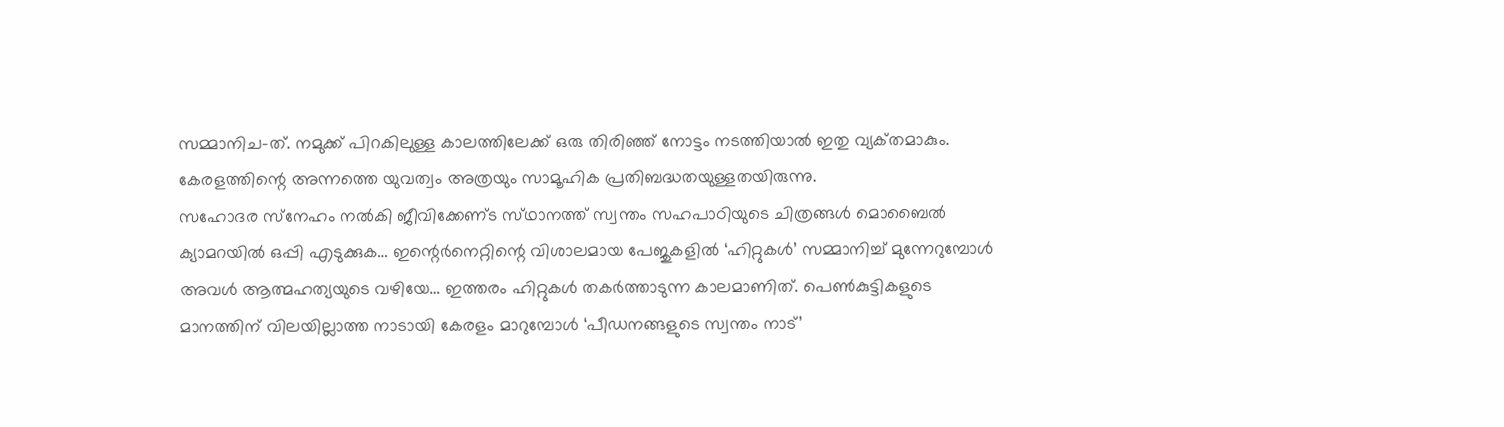സമ്മാനിച-ത്‌. നമുക്ക്‌ പിറകിലുള്ള കാലത്തിലേക്ക്‌ ഒരു തിരിഞ്ഞ്‌ നോട്ടം നടത്തിയാല്‍ ഇതു വ്യക്‌തമാകും. കേരളത്തിന്റെ അന്നത്തെ യുവത്വം അത്രയും സാമൂഹിക പ്രതിബദ്ധതയുള്ളതയിരുന്നു.
സഹോദര സ്‌നേഹം നല്‍കി ജീവിക്കേണ്‌ട സ്‌ഥാനത്ത്‌ സ്വന്തം സഹപാഠിയുടെ ചിത്രങ്ങള്‍ മൊബൈല്‍ ക്യാമറയില്‍ ഒപ്പി എടുക്കുക… ഇന്റെര്‍നെറ്റിന്റെ വിശാലമായ പേജുകളില്‍ ‘ഹിറ്റുകള്‍’ സമ്മാനിച്ച് മുന്നേറുമ്പോള്‍ അവള്‍ ആത്മഹത്യയുടെ വഴിയേ… ഇത്തരം ഹിറ്റുകള്‍ തകര്‍ത്താടുന്ന കാലമാണിത്‌. പെണ്‍കുട്ടികളുടെ മാനത്തിന്‌ വിലയില്ലാത്ത നാടായി കേരളം മാറുമ്പോള്‍ ‘പീഡനങ്ങളുടെ സ്വന്തം നാട്‌’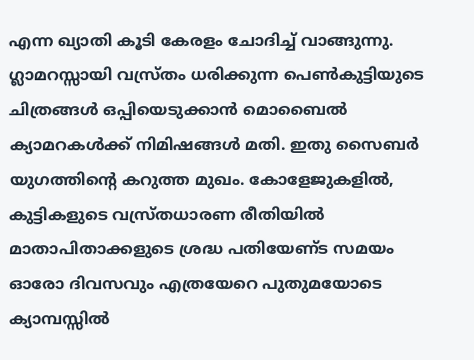എന്ന ഖ്യാതി കൂടി കേരളം ചോദിച്ച് വാങ്ങുന്നു. ഗ്ലാമറസ്സായി വസ്ര്‌തം ധരിക്കുന്ന പെണ്‍കുട്ടിയുടെ ചിത്രങ്ങള്‍ ഒപ്പിയെടുക്കാന്‍ മൊബൈല്‍ ക്യാമറകള്‍ക്ക്‌ നിമിഷങ്ങള്‍ മതി. ഇതു സൈബര്‍ യുഗത്തിന്റെ കറുത്ത മുഖം. കോളേജുകളില്‍, കുട്ടികളുടെ വസ്ര്‌തധാരണ രീതിയില്‍ മാതാപിതാക്കളുടെ ശ്രദ്ധ പതിയേണ്‌ട സമയം ഓരോ ദിവസവും എത്രയേറെ പുതുമയോടെ ക്യാമ്പസ്സില്‍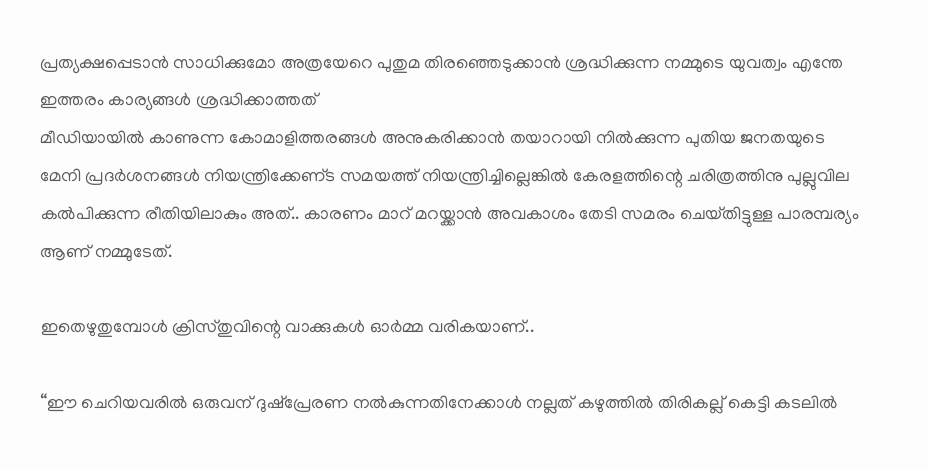പ്രത്യക്ഷപ്പെടാന്‍ സാധിക്കുമോ അത്രയേറെ പുതുമ തിരഞ്ഞെടുക്കാന്‍ ശ്രദ്ധിക്കുന്ന നമ്മുടെ യുവത്വം എന്തേ ഇത്തരം കാര്യങ്ങള്‍ ശ്രദ്ധിക്കാത്തത്‌
മീഡിയായില്‍ കാണുന്ന കോമാളിത്തരങ്ങള്‍ അനുകരിക്കാന്‍ തയാറായി നില്‍ക്കുന്ന പുതിയ ജനതയുടെ മേനി പ്രദര്‍ശനങ്ങള്‍ നിയന്ത്രിക്കേണ്‌ട സമയത്ത്‌ നിയന്ത്രിച്ചില്ലെങ്കില്‍ കേരളത്തിന്റെ ചരിത്രത്തിനു പുല്ലുവില കല്‍പിക്കുന്ന രീതിയിലാകും അത്‌.. കാരണം മാറ്‌ മറയ്ക്കാന്‍ അവകാശം തേടി സമരം ചെയ്‌തിട്ടുള്ള പാരമ്പര്യം ആണ്‌ നമ്മുടേത്‌.

ഇതെഴുതുമ്പോള്‍ ക്രിസ്‌തുവിന്റെ വാക്കുകള്‍ ഓര്‍മ്മ വരികയാണ്‌..

“ഈ ചെറിയവരില്‍ ഒരുവന്‌ ദുഷ്‌പ്രേരണ നല്‍കുന്നതിനേക്കാള്‍ നല്ലത്‌ കഴുത്തില്‍ തിരികല്ല്‌ കെട്ടി കടലില്‍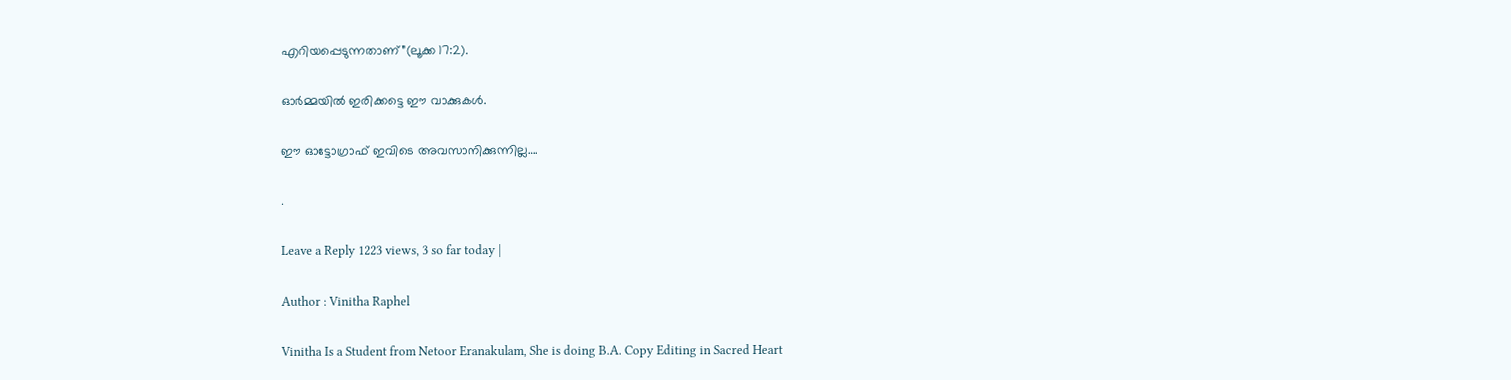എറിയപ്പെടുന്നതാണ്‌”(ലൂക്ക 17:2).

ഓര്‍മ്മയില്‍ ഇരിക്കട്ടെ ഈ വാക്കുകള്‍.

ഈ ഓട്ടോഗ്രാഫ്‌ ഇവിടെ അവസാനിക്കുന്നില്ല….

.

Leave a Reply 1223 views, 3 so far today |

Author : Vinitha Raphel

Vinitha Is a Student from Netoor Eranakulam, She is doing B.A. Copy Editing in Sacred Heart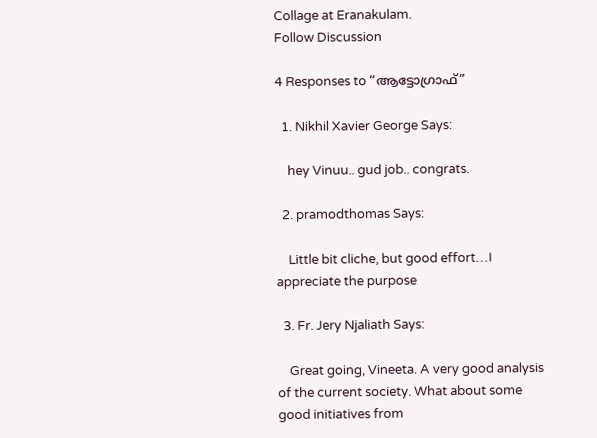Collage at Eranakulam.
Follow Discussion

4 Responses to “ആട്ടോഗ്രാഫ്‌”

  1. Nikhil Xavier George Says:

    hey Vinuu.. gud job.. congrats.

  2. pramodthomas Says:

    Little bit cliche, but good effort…I appreciate the purpose

  3. Fr. Jery Njaliath Says:

    Great going, Vineeta. A very good analysis of the current society. What about some good initiatives from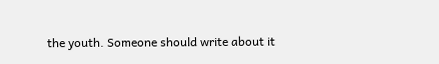the youth. Someone should write about it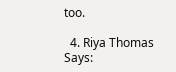too.

  4. Riya Thomas Says: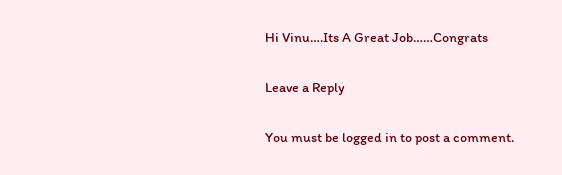Hi Vinu….Its A Great Job……Congrats

Leave a Reply

You must be logged in to post a comment.